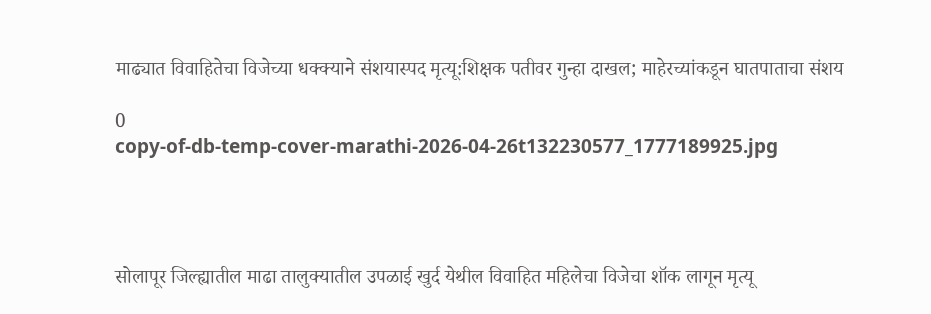माढ्यात विवाहितेचा विजेच्या धक्क्याने संशयास्पद मृत्यू:शिक्षक पतीवर गुन्हा दाखल; माहेरच्यांकडून घातपाताचा संशय

0
copy-of-db-temp-cover-marathi-2026-04-26t132230577_1777189925.jpg




सोलापूर जिल्ह्यातील माढा तालुक्यातील उपळाई खुर्द येथील विवाहित महिलेचा विजेचा शॉक लागून मृत्यू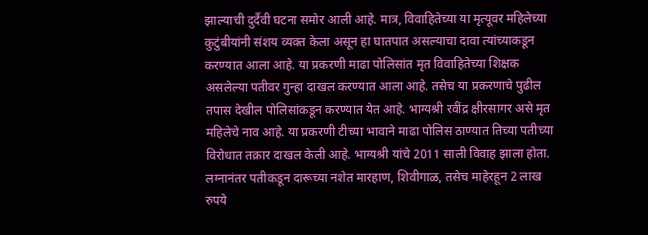झाल्याची दुर्दैवी घटना समोर आली आहे. मात्र, विवाहितेच्या या मृत्यूवर महिलेच्या कुटुंबीयांनी संशय व्यक्त केला असून हा घातपात असल्याचा दावा त्यांच्याकडून करण्यात आला आहे. या प्रकरणी माढा पोलिसांत मृत विवाहितेच्या शिक्षक असलेल्या पतीवर गुन्हा दाखल करण्यात आला आहे. तसेच या प्रकरणाचे पुढील तपास देखील पोलिसांकडून करण्यात येत आहे. भाग्यश्री रवींद्र क्षीरसागर असे मृत महिलेचे नाव आहे. या प्रकरणी टीच्या भावाने माढा पोलिस ठाण्यात तिच्या पतीच्या विरोधात तक्रार दाखल केली आहे. भाग्यश्री यांचे 2011 साली विवाह झाला होता. लग्नानंतर पतीकडून दारूच्या नशेत मारहाण, शिवीगाळ, तसेच माहेरहून 2 लाख रुपये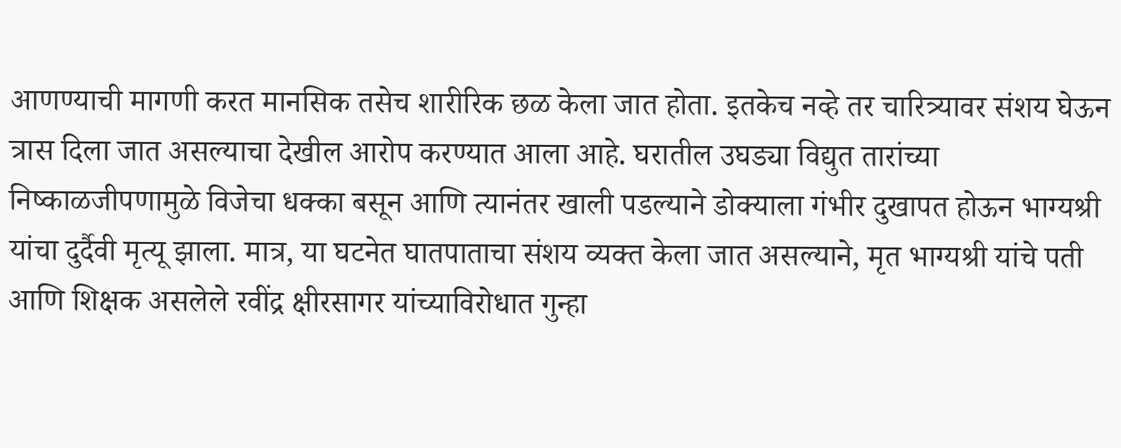आणण्याची मागणी करत मानसिक तसेच शारीरिक छळ केला जात होता. इतकेच नव्हे तर चारित्र्यावर संशय घेऊन त्रास दिला जात असल्याचा देखील आरोप करण्यात आला आहे. घरातील उघड्या विद्युत तारांच्या निष्काळजीपणामुळे विजेचा धक्का बसून आणि त्यानंतर खाली पडल्याने डोक्याला गंभीर दुखापत होऊन भाग्यश्री यांचा दुर्दैवी मृत्यू झाला. मात्र, या घटनेत घातपाताचा संशय व्यक्त केला जात असल्याने, मृत भाग्यश्री यांचे पती आणि शिक्षक असलेले रवींद्र क्षीरसागर यांच्याविरोधात गुन्हा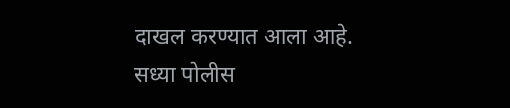दाखल करण्यात आला आहे. सध्या पोलीस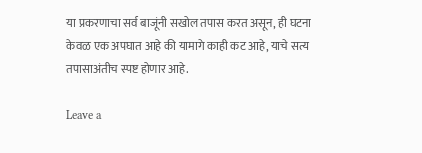या प्रकरणाचा सर्व बाजूंनी सखोल तपास करत असून, ही घटना केवळ एक अपघात आहे की यामागे काही कट आहे, याचे सत्य तपासाअंतीच स्पष्ट होणार आहे.

Leave a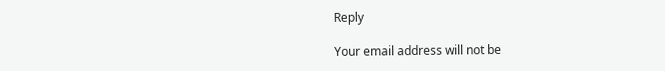Reply

Your email address will not be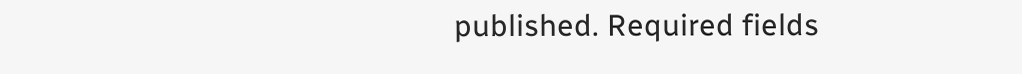published. Required fields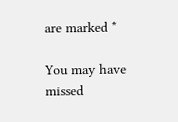are marked *

You may have missed